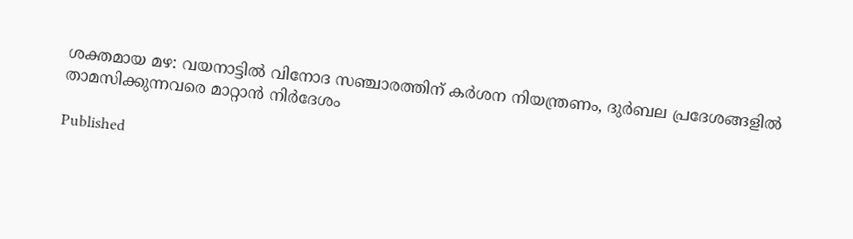ശക്തമായ മഴ: വയനാട്ടിൽ വിനോദ സഞ്ചാരത്തിന് കർശന നിയന്ത്രണം, ദുർബല പ്രദേശങ്ങളിൽ താമസിക്കുന്നവരെ മാറ്റാന്‍ നിര്‍ദേശം

Published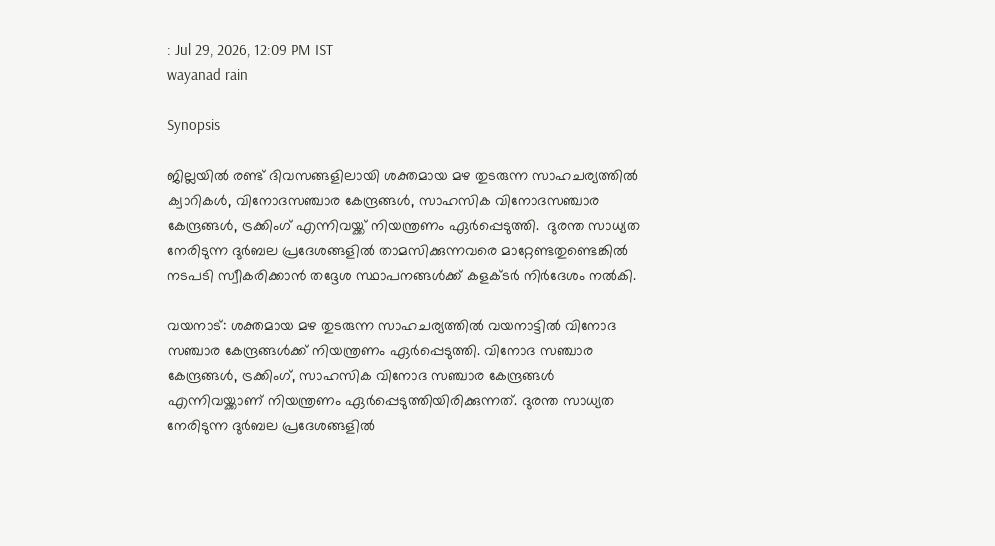: Jul 29, 2026, 12:09 PM IST
wayanad rain

Synopsis

ജില്ലയില്‍ രണ്ട് ദിവസങ്ങളിലായി ശക്തമായ മഴ തുടരുന്ന സാഹചര്യത്തില്‍ ക്വാറികള്‍, വിനോദസഞ്ചാര കേന്ദ്രങ്ങള്‍, സാഹസിക വിനോദസഞ്ചാര കേന്ദ്രങ്ങള്‍, ട്രക്കിംഗ് എന്നിവയ്ക്ക് നിയന്ത്രണം ഏര്‍പ്പെടുത്തി.  ദുരന്ത സാധ്യത നേരിടുന്ന ദുർബല പ്രദേശങ്ങളിൽ താമസിക്കുന്നവരെ മാറ്റേണ്ടതുണ്ടെങ്കിൽ നടപടി സ്വീകരിക്കാൻ തദ്ദേശ സ്ഥാപനങ്ങൾക്ക് കളക്ടര്‍ നിർദേശം നല്‍കി.

വയനാട്: ശക്തമായ മഴ തുടരുന്ന സാഹചര്യത്തില്‍ വയനാട്ടിൽ വിനോദ സഞ്ചാര കേന്ദ്രങ്ങൾക്ക് നിയന്ത്രണം ഏര്‍പ്പെടുത്തി. വിനോദ സഞ്ചാര കേന്ദ്രങ്ങൾ, ട്രക്കിംഗ്, സാഹസിക വിനോദ സഞ്ചാര കേന്ദ്രങ്ങൾ എന്നിവയ്ക്കാണ് നിയന്ത്രണം ഏര്‍പ്പെടുത്തിയിരിക്കുന്നത്. ദുരന്ത സാധ്യത നേരിടുന്ന ദുർബല പ്രദേശങ്ങളിൽ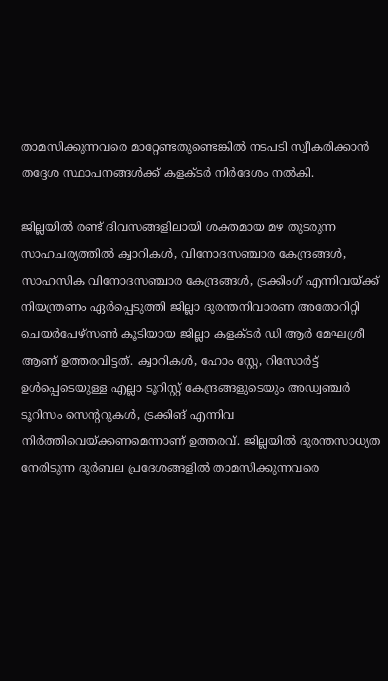താമസിക്കുന്നവരെ മാറ്റേണ്ടതുണ്ടെങ്കിൽ നടപടി സ്വീകരിക്കാൻ തദ്ദേശ സ്ഥാപനങ്ങൾക്ക് കളക്ടര്‍ നിർദേശം നല്‍കി.

ജില്ലയില്‍ രണ്ട് ദിവസങ്ങളിലായി ശക്തമായ മഴ തുടരുന്ന സാഹചര്യത്തില്‍ ക്വാറികള്‍, വിനോദസഞ്ചാര കേന്ദ്രങ്ങള്‍, സാഹസിക വിനോദസഞ്ചാര കേന്ദ്രങ്ങള്‍, ട്രക്കിംഗ് എന്നിവയ്ക്ക് നിയന്ത്രണം ഏര്‍പ്പെടുത്തി ജില്ലാ ദുരന്തനിവാരണ അതോറിറ്റി ചെയര്‍പേഴ്‌സണ്‍ കൂടിയായ ജില്ലാ കളക്ടര്‍ ഡി ആര്‍ മേഘശ്രീ ആണ് ഉത്തരവിട്ടത്. ക്വാറികള്‍, ഹോം സ്റ്റേ, റിസോര്‍ട്ട് ഉള്‍പ്പെടെയുള്ള എല്ലാ ടൂറിസ്റ്റ് കേന്ദ്രങ്ങളുടെയും അഡ്വഞ്ചര്‍ ടൂറിസം സെന്ററുകള്‍, ട്രക്കിങ് എന്നിവ നിര്‍ത്തിവെയ്ക്കണമെന്നാണ് ഉത്തരവ്. ജില്ലയില്‍ ദുരന്തസാധ്യത നേരിടുന്ന ദുര്‍ബല പ്രദേശങ്ങളില്‍ താമസിക്കുന്നവരെ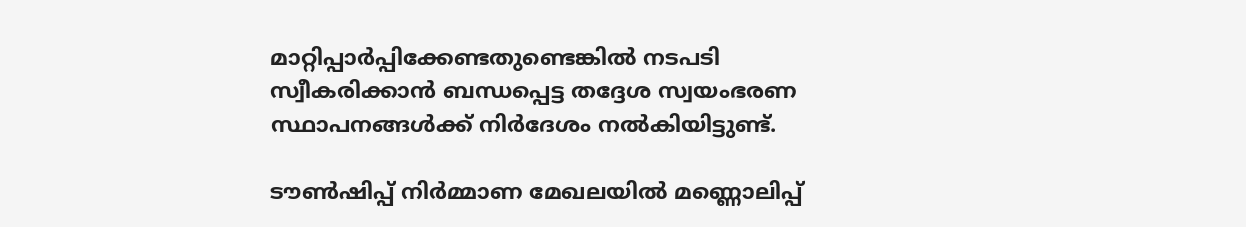മാറ്റിപ്പാര്‍പ്പിക്കേണ്ടതുണ്ടെങ്കില്‍ നടപടി സ്വീകരിക്കാന്‍ ബന്ധപ്പെട്ട തദ്ദേശ സ്വയംഭരണ സ്ഥാപനങ്ങള്‍ക്ക് നിര്‍ദേശം നല്‍കിയിട്ടുണ്ട്.

ടൗണ്‍ഷിപ്പ് നിര്‍മ്മാണ മേഖലയില്‍ മണ്ണൊലിപ്പ്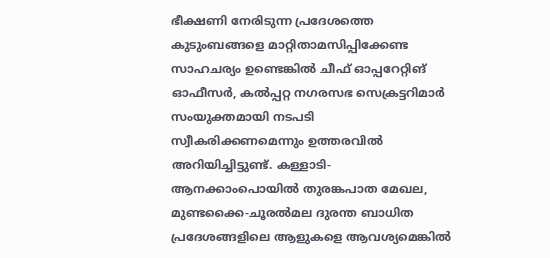ഭീക്ഷണി നേരിടുന്ന പ്രദേശത്തെ കുടുംബങ്ങളെ മാറ്റിതാമസിപ്പിക്കേണ്ട സാഹചര്യം ഉണ്ടെങ്കില്‍ ചീഫ് ഓപ്പറേറ്റിങ് ഓഫീസര്‍, കല്‍പ്പറ്റ നഗരസഭ സെക്രട്ടറിമാര്‍ സംയുക്തമായി നടപടി സ്വീകരിക്കണമെന്നും ഉത്തരവില്‍ അറിയിച്ചിട്ടുണ്ട്. കള്ളാടി- ആനക്കാംപൊയില്‍ തുരങ്കപാത മേഖല, മുണ്ടക്കൈ-ചൂരല്‍മല ദുരന്ത ബാധിത പ്രദേശങ്ങളിലെ ആളുകളെ ആവശ്യമെങ്കില്‍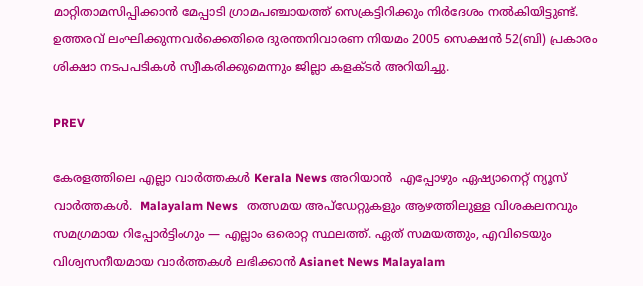മാറ്റിതാമസിപ്പിക്കാന്‍ മേപ്പാടി ഗ്രാമപഞ്ചായത്ത് സെക്രട്ടിറിക്കും നിര്‍ദേശം നല്‍കിയിട്ടുണ്ട്. ഉത്തരവ് ലംഘിക്കുന്നവര്‍ക്കെതിരെ ദുരന്തനിവാരണ നിയമം 2005 സെക്ഷന്‍ 52(ബി) പ്രകാരം ശിക്ഷാ നടപപടികള്‍ സ്വീകരിക്കുമെന്നും ജില്ലാ കളക്ടര്‍ അറിയിച്ചു.

PREV

കേരളത്തിലെ എല്ലാ വാർത്തകൾ Kerala News അറിയാൻ  എപ്പോഴും ഏഷ്യാനെറ്റ് ന്യൂസ് വാർത്തകൾ.  Malayalam News   തത്സമയ അപ്‌ഡേറ്റുകളും ആഴത്തിലുള്ള വിശകലനവും സമഗ്രമായ റിപ്പോർട്ടിംഗും — എല്ലാം ഒരൊറ്റ സ്ഥലത്ത്. ഏത് സമയത്തും, എവിടെയും വിശ്വസനീയമായ വാർത്തകൾ ലഭിക്കാൻ Asianet News Malayalam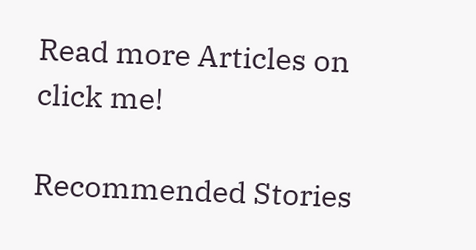Read more Articles on
click me!

Recommended Stories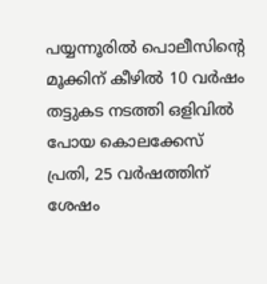പയ്യന്നൂരിൽ പൊലീസിന്റെ മൂക്കിന് കീഴിൽ 10 വർഷം തട്ടുകട നടത്തി ഒളിവിൽ പോയ കൊലക്കേസ് പ്രതി, 25 വർഷത്തിന് ശേഷം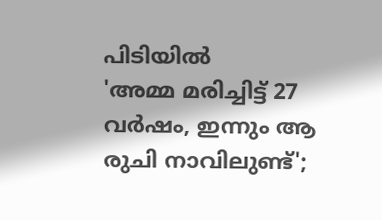പിടിയിൽ
'അമ്മ മരിച്ചിട്ട് 27 വര്‍ഷം, ഇന്നും ആ രുചി നാവിലുണ്ട്';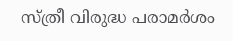സ്ത്രീ വിരുദ്ധ പരാമര്‍ശം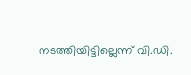നടത്തിയിട്ടില്ലെന്ന് വി.ഡി.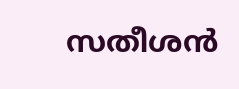സതീശന്‍